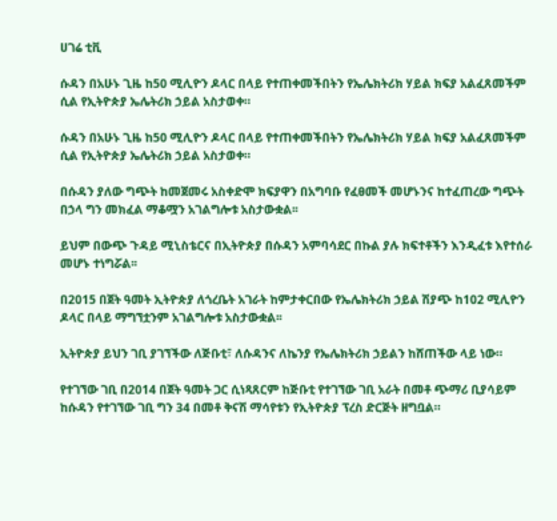ሀገሬ ቲቪ

ሱዳን በአሁኑ ጊዜ ከ50 ሚሊዮን ዶላር በላይ የተጠቀመችበትን የኤሌክትሪክ ሃይል ክፍያ አልፈጸመችም ሲል የኢትዮጵያ ኤሌትሪክ ኃይል አስታወቀ።

ሱዳን በአሁኑ ጊዜ ከ50 ሚሊዮን ዶላር በላይ የተጠቀመችበትን የኤሌክትሪክ ሃይል ክፍያ አልፈጸመችም ሲል የኢትዮጵያ ኤሌትሪክ ኃይል አስታወቀ።

በሱዳን ያለው ግጭት ከመጀመሩ አስቀድሞ ክፍያዋን በአግባቡ የፈፀመች መሆኑንና ከተፈጠረው ግጭት በኃላ ግን መክፈል ማቆሟን አገልግሎቱ አስታውቋል፡፡

ይህም በውጭ ጉዳይ ሚኒስቴርና በኢትዮጵያ በሱዳን አምባሳደር በኩል ያሉ ክፍተቶችን እንዲፈቱ እየተሰራ መሆኑ ተነግሯል፡፡

በ2015 በጀት ዓመት ኢትዮጵያ ለጎረቤት አገራት ከምታቀርበው የኤሌክትሪክ ኃይል ሽያጭ ከ102 ሚሊዮን ዶላር በላይ ማግኘቷንም አገልግሎቱ አስታውቋል፡፡

ኢትዮጵያ ይህን ገቢ ያገኘችው ለጅቡቲ፣ ለሱዳንና ለኬንያ የኤሌክትሪክ ኃይልን ከሸጠችው ላይ ነው።

የተገኘው ገቢ በ2014 በጀት ዓመት ጋር ሲነጻጸርም ከጅቡቲ የተገኘው ገቢ አራት በመቶ ጭማሪ ቢያሳይም ከሱዳን የተገኘው ገቢ ግን 34 በመቶ ቅናሽ ማሳየቱን የኢትዮጵያ ፕረስ ድርጅት ዘግቧል።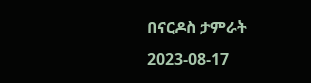በናርዶስ ታምራት
2023-08-17